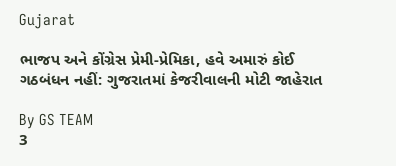Gujarat

ભાજપ અને કોંગ્રેસ પ્રેમી-પ્રેમિકા, હવે અમારું કોઈ ગઠબંધન નહીં: ગુજરાતમાં કેજરીવાલની મોટી જાહેરાત

By GS TEAM
3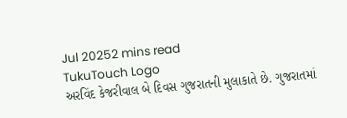Jul 20252 mins read
TukuTouch Logo
અરવિંદ કેજરીવાલ બે દિવસ ગુજરાતની મુલાકાતે છે. ગુજરાતમાં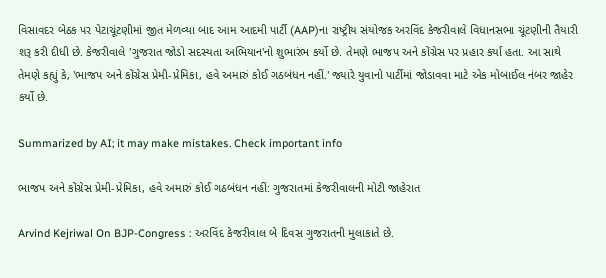વિસાવદર બેઠક પર પેટાચૂંટણીમાં જીત મેળવ્યા બાદ આમ આદમી પાર્ટી (AAP)ના રાષ્ટ્રીય સંયોજક અરવિંદ કેજરીવાલે વિધાનસભા ચૂંટણીની તૈયારી શરૂ કરી દીધી છે. કેજરીવાલે 'ગુજરાત જોડો સદસ્યતા અભિયાન'નો શુભારંભ કર્યો છે. તેમણે ભાજપ અને કોંગ્રેસ પર પ્રહાર કર્યા હતા. આ સાથે તેમણે કહ્યું કે, 'ભાજપ અને કોંગ્રેસ પ્રેમી-પ્રેમિકા, હવે અમારું કોઈ ગઠબંધન નહીં.' જ્યારે યુવાનો પાર્ટીમાં જોડાવવા માટે એક મોબાઈલ નંબર જાહેર કર્યો છે.

Summarized by AI; it may make mistakes. Check important info

ભાજપ અને કોંગ્રેસ પ્રેમી-પ્રેમિકા, હવે અમારું કોઈ ગઠબંધન નહીં: ગુજરાતમાં કેજરીવાલની મોટી જાહેરાત

Arvind Kejriwal On BJP-Congress : અરવિંદ કેજરીવાલ બે દિવસ ગુજરાતની મુલાકાતે છે.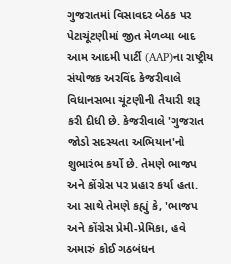ગુજરાતમાં વિસાવદર બેઠક પર પેટાચૂંટણીમાં જીત મેળવ્યા બાદ આમ આદમી પાર્ટી (AAP)ના રાષ્ટ્રીય સંયોજક અરવિંદ કેજરીવાલે વિધાનસભા ચૂંટણીની તૈયારી શરૂ કરી દીધી છે. કેજરીવાલે 'ગુજરાત જોડો સદસ્યતા અભિયાન'નો શુભારંભ કર્યો છે. તેમણે ભાજપ અને કોંગ્રેસ પર પ્રહાર કર્યા હતા. આ સાથે તેમણે કહ્યું કે, 'ભાજપ અને કોંગ્રેસ પ્રેમી-પ્રેમિકા, હવે અમારું કોઈ ગઠબંધન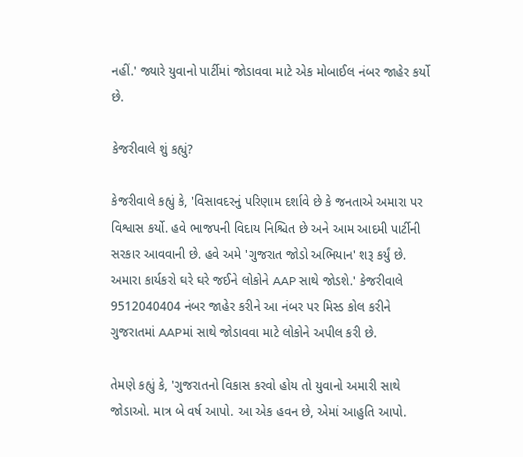નહીં.' જ્યારે યુવાનો પાર્ટીમાં જોડાવવા માટે એક મોબાઈલ નંબર જાહેર કર્યો છે.

કેજરીવાલે શું કહ્યું?

કેજરીવાલે કહ્યું કે, 'વિસાવદરનું પરિણામ દર્શાવે છે કે જનતાએ અમારા પર વિશ્વાસ કર્યો. હવે ભાજપની વિદાય નિશ્ચિત છે અને આમ આદમી પાર્ટીની સરકાર આવવાની છે. હવે અમે 'ગુજરાત જોડો અભિયાન' શરૂ કર્યું છે. અમારા કાર્યકરો ઘરે ઘરે જઈને લોકોને AAP સાથે જોડશે.' કેજરીવાલે 9512040404 નંબર જાહેર કરીને આ નંબર પર મિસ્ડ કોલ કરીને ગુજરાતમાં AAPમાં સાથે જોડાવવા માટે લોકોને અપીલ કરી છે.

તેમણે કહ્યું કે, 'ગુજરાતનો વિકાસ કરવો હોય તો યુવાનો અમારી સાથે જોડાઓ. માત્ર બે વર્ષ આપો. આ એક હવન છે, એમાં આહુતિ આપો.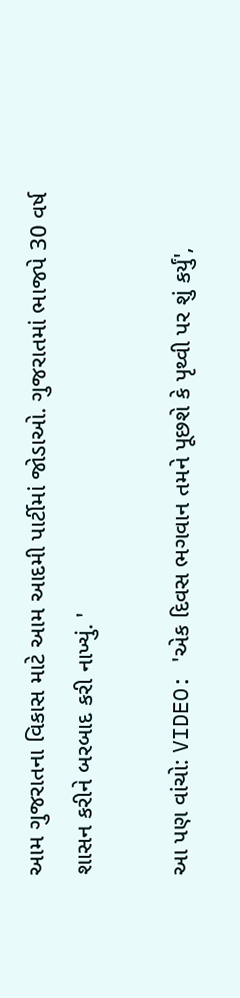આમ ગુજરાતના વિકાસ માટે આમ આદમી પાર્ટીમાં જોડાઓ. ગુજરાતમાં ભાજપે 30 વર્ષ શાસન કરીને બરબાદ કરી નાખ્યું. '

આ પણ વાંચો: VIDEO: 'એક દિવસ ભગવાન તમને પૂછશે કે પૃથ્વી પર શું કર્યું',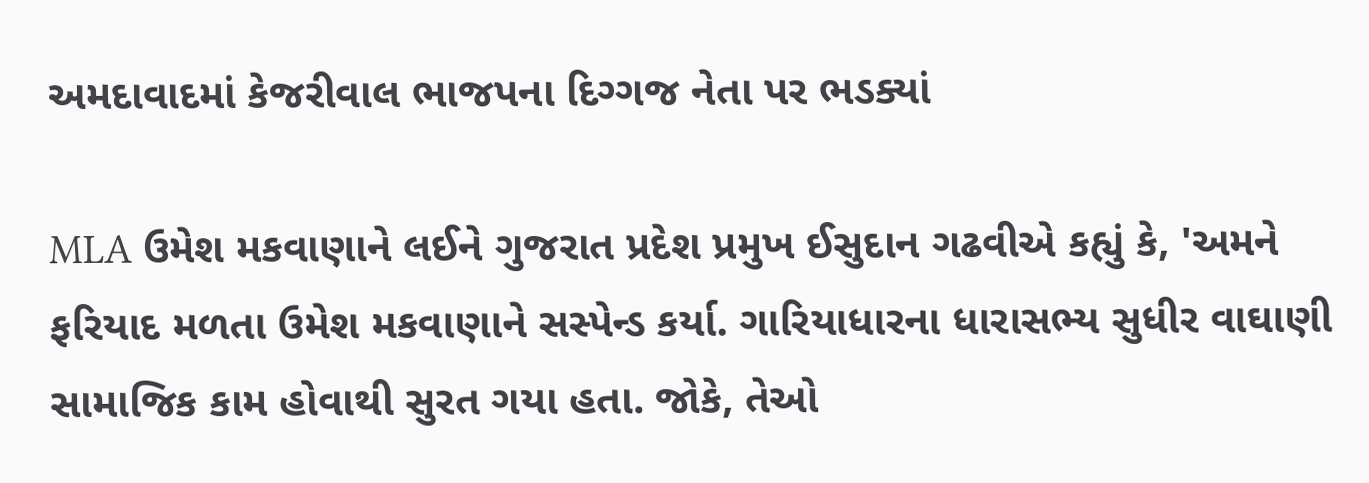અમદાવાદમાં કેજરીવાલ ભાજપના દિગ્ગજ નેતા પર ભડક્યાં

MLA ઉમેશ મકવાણાને લઈને ગુજરાત પ્રદેશ પ્રમુખ ઈસુદાન ગઢવીએ કહ્યું કે, 'અમને ફરિયાદ મળતા ઉમેશ મકવાણાને સસ્પેન્ડ કર્યા. ગારિયાધારના ધારાસભ્ય સુધીર વાઘાણી સામાજિક કામ હોવાથી સુરત ગયા હતા. જોકે, તેઓ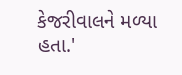કેજરીવાલને મળ્યા હતા.'